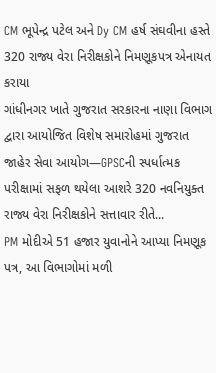CM ભૂપેન્દ્ર પટેલ અને Dy CM હર્ષ સંઘવીના હસ્તે 320 રાજ્ય વેરા નિરીક્ષકોને નિમણૂકપત્ર એનાયત કરાયા
ગાંધીનગર ખાતે ગુજરાત સરકારના નાણા વિભાગ દ્વારા આયોજિત વિશેષ સમારોહમાં ગુજરાત જાહેર સેવા આયોગ—GPSCની સ્પર્ધાત્મક પરીક્ષામાં સફળ થયેલા આશરે 320 નવનિયુક્ત રાજ્ય વેરા નિરીક્ષકોને સત્તાવાર રીતે...
PM મોદીએ 51 હજાર યુવાનોને આપ્યા નિમણૂક પત્ર, આ વિભાગોમાં મળી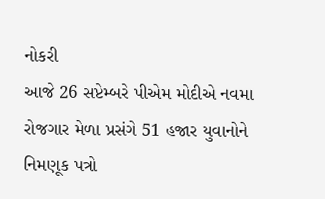નોકરી
આજે 26 સપ્ટેમ્બરે પીએમ મોદીએ નવમા રોજગાર મેળા પ્રસંગે 51 હજાર યુવાનોને નિમણૂક પત્રો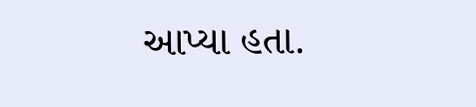આપ્યા હતા.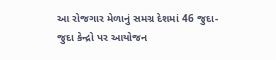આ રોજગાર મેળાનું સમગ્ર દેશમાં 46 જુદા-જુદા કેન્દ્રો પર આયોજન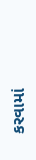કરવામાં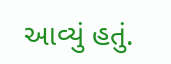આવ્યું હતું.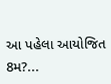આ પહેલા આયોજિત 8મ?...